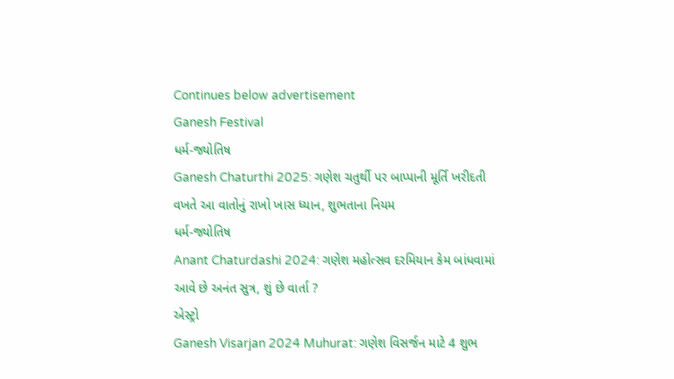Continues below advertisement
Ganesh Festival
ધર્મ-જ્યોતિષ
Ganesh Chaturthi 2025: ગણેશ ચતુર્થી પર બાપ્પાની મૂર્તિ ખરીદતી વખતે આ વાતોનું રાખો ખાસ ધ્યાન, શુભતાના નિયમ
ધર્મ-જ્યોતિષ
Anant Chaturdashi 2024: ગણેશ મહોત્સવ દરમિયાન કેમ બાંધવામાં આવે છે અનંત સુત્ર, શું છે વાર્તા ?
એસ્ટ્રો
Ganesh Visarjan 2024 Muhurat: ગણેશ વિસર્જન માટે 4 શુભ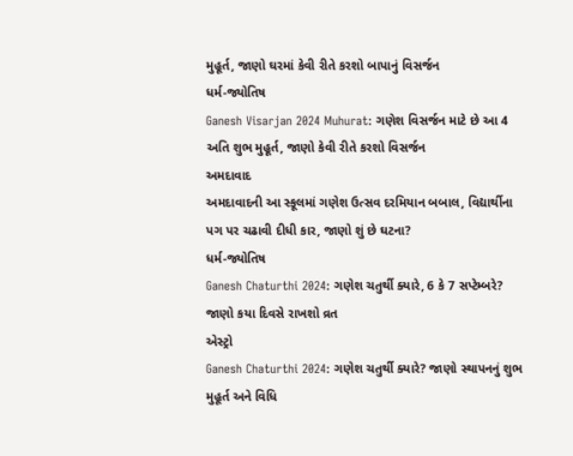મુહૂર્ત, જાણો ઘરમાં કેવી રીતે કરશો બાપાનું વિસર્જન
ધર્મ-જ્યોતિષ
Ganesh Visarjan 2024 Muhurat: ગણેશ વિસર્જન માટે છે આ 4 અતિ શુભ મુહૂર્ત, જાણો કેવી રીતે કરશો વિસર્જન
અમદાવાદ
અમદાવાદની આ સ્કૂલમાં ગણેશ ઉત્સવ દરમિયાન બબાલ, વિદ્યાર્થીના પગ પર ચઢાવી દીધી કાર, જાણો શું છે ઘટના?
ધર્મ-જ્યોતિષ
Ganesh Chaturthi 2024: ગણેશ ચતુર્થી ક્યારે, 6 કે 7 સપ્ટેમ્બરે? જાણો કયા દિવસે રાખશો વ્રત
એસ્ટ્રો
Ganesh Chaturthi 2024: ગણેશ ચતુર્થી ક્યારે? જાણો સ્થાપનનું શુભ મુહૂર્ત અને વિધિ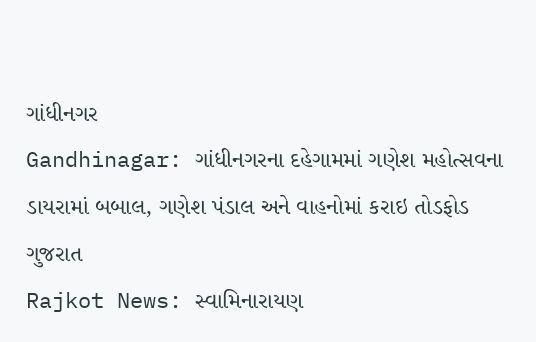ગાંધીનગર
Gandhinagar: ગાંધીનગરના દહેગામમાં ગણેશ મહોત્સવના ડાયરામાં બબાલ, ગણેશ પંડાલ અને વાહનોમાં કરાઇ તોડફોડ
ગુજરાત
Rajkot News: સ્વામિનારાયણ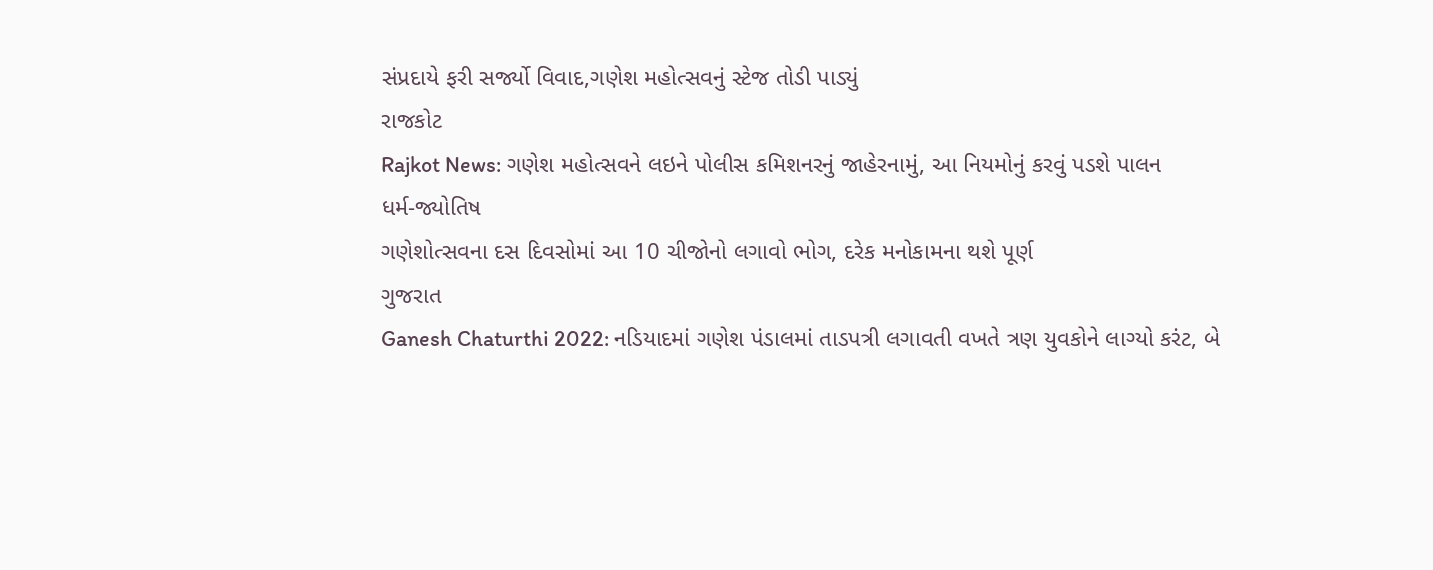સંપ્રદાયે ફરી સર્જ્યો વિવાદ,ગણેશ મહોત્સવનું સ્ટેજ તોડી પાડ્યું
રાજકોટ
Rajkot News: ગણેશ મહોત્સવને લઇને પોલીસ કમિશનરનું જાહેરનામું, આ નિયમોનું કરવું પડશે પાલન
ધર્મ-જ્યોતિષ
ગણેશોત્સવના દસ દિવસોમાં આ 10 ચીજોનો લગાવો ભોગ, દરેક મનોકામના થશે પૂર્ણ
ગુજરાત
Ganesh Chaturthi 2022: નડિયાદમાં ગણેશ પંડાલમાં તાડપત્રી લગાવતી વખતે ત્રણ યુવકોને લાગ્યો કરંટ, બે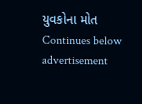યુવકોના મોત
Continues below advertisement